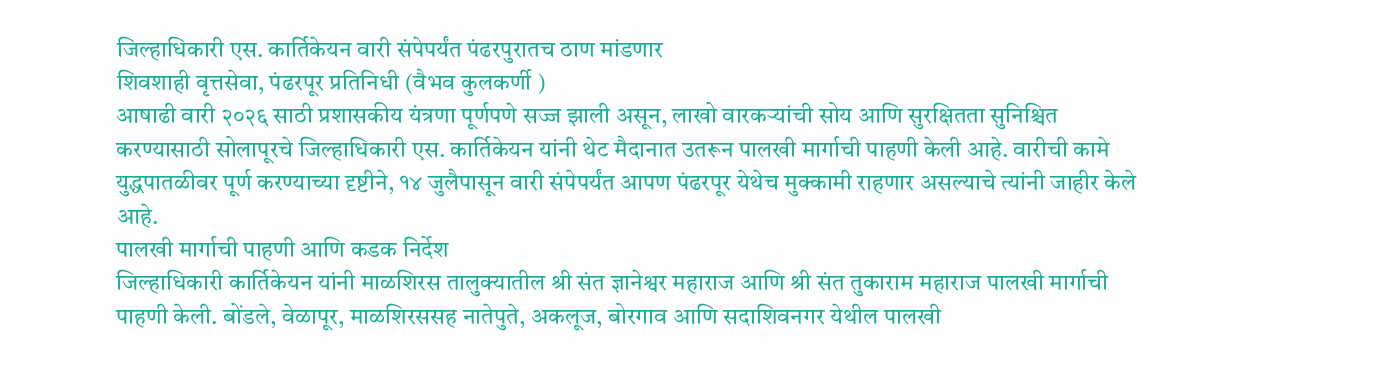जिल्हाधिकारी एस. कार्तिकेयन वारी संपेपर्यंत पंढरपुरातच ठाण मांडणार
शिवशाही वृत्तसेवा, पंढरपूर प्रतिनिधी (वैभव कुलकर्णी )
आषाढी वारी २०२६ साठी प्रशासकीय यंत्रणा पूर्णपणे सज्ज झाली असून, लाखो वारकऱ्यांची सोय आणि सुरक्षितता सुनिश्चित करण्यासाठी सोलापूरचे जिल्हाधिकारी एस. कार्तिकेयन यांनी थेट मैदानात उतरून पालखी मार्गाची पाहणी केली आहे. वारीची कामे युद्धपातळीवर पूर्ण करण्याच्या दृष्टीने, १४ जुलैपासून वारी संपेपर्यंत आपण पंढरपूर येथेच मुक्कामी राहणार असल्याचे त्यांनी जाहीर केले आहे.
पालखी मार्गाची पाहणी आणि कडक निर्देश
जिल्हाधिकारी कार्तिकेयन यांनी माळशिरस तालुक्यातील श्री संत ज्ञानेश्वर महाराज आणि श्री संत तुकाराम महाराज पालखी मार्गाची पाहणी केली. बोंडले, वेळापूर, माळशिरससह नातेपुते, अकलूज, बोरगाव आणि सदाशिवनगर येथील पालखी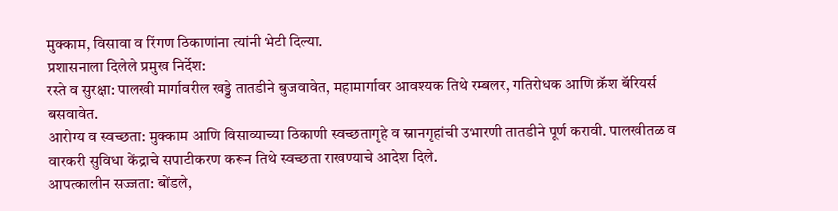मुक्काम, विसावा व रिंगण ठिकाणांना त्यांनी भेटी दिल्या.
प्रशासनाला दिलेले प्रमुख निर्देश:
रस्ते व सुरक्षा: पालखी मार्गावरील खड्डे तातडीने बुजवावेत, महामार्गावर आवश्यक तिथे रम्बलर, गतिरोधक आणि क्रॅश बॅरियर्स बसवावेत.
आरोग्य व स्वच्छता: मुक्काम आणि विसाव्याच्या ठिकाणी स्वच्छतागृहे व स्नानगृहांची उभारणी तातडीने पूर्ण करावी. पालखीतळ व वारकरी सुविधा केंद्राचे सपाटीकरण करून तिथे स्वच्छता राखण्याचे आदेश दिले.
आपत्कालीन सज्जता: बोंडले,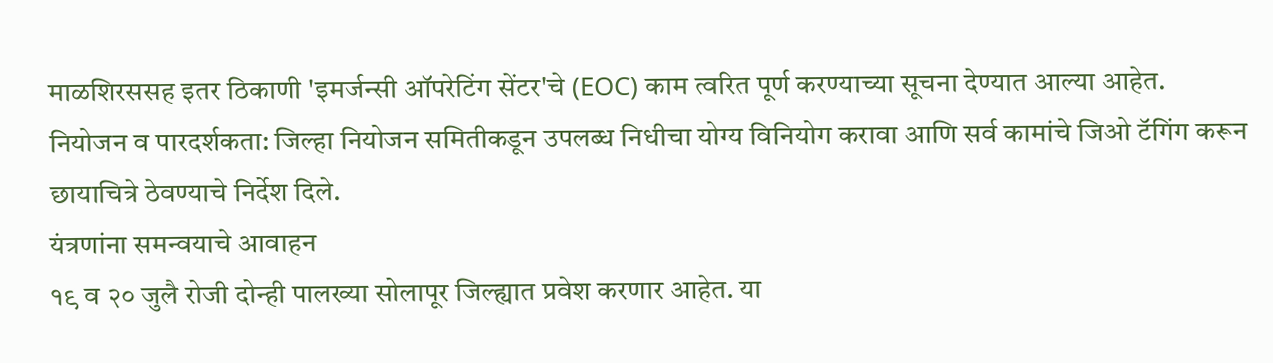माळशिरससह इतर ठिकाणी 'इमर्जन्सी ऑपरेटिंग सेंटर'चे (EOC) काम त्वरित पूर्ण करण्याच्या सूचना देण्यात आल्या आहेत.
नियोजन व पारदर्शकता: जिल्हा नियोजन समितीकडून उपलब्ध निधीचा योग्य विनियोग करावा आणि सर्व कामांचे जिओ टॅगिंग करून छायाचित्रे ठेवण्याचे निर्देश दिले.
यंत्रणांना समन्वयाचे आवाहन
१९ व २० जुलै रोजी दोन्ही पालख्या सोलापूर जिल्ह्यात प्रवेश करणार आहेत. या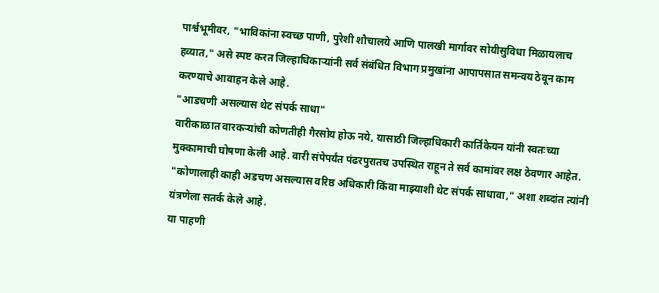पार्श्वभूमीवर, "भाविकांना स्वच्छ पाणी, पुरेशी शौचालये आणि पालखी मार्गावर सोयीसुविधा मिळायलाच हव्यात," असे स्पष्ट करत जिल्हाधिकाऱ्यांनी सर्व संबंधित विभाग प्रमुखांना आपापसात समन्वय ठेवून काम करण्याचे आवाहन केले आहे.
"आडचणी असल्यास थेट संपर्क साधा"
वारीकाळात वारकऱ्यांची कोणतीही गैरसोय होऊ नये, यासाठी जिल्हाधिकारी कार्तिकेयन यांनी स्वतःच्या मुक्कामाची घोषणा केली आहे. वारी संपेपर्यंत पंढरपुरातच उपस्थित राहून ते सर्व कामांवर लक्ष ठेवणार आहेत. "कोणालाही काही अडचण असल्यास वरिष्ठ अधिकारी किंवा माझ्याशी थेट संपर्क साधावा," अशा शब्दांत त्यांनी यंत्रणेला सतर्क केले आहे.
या पाहणी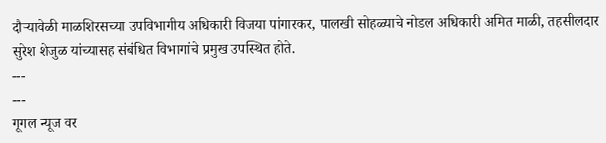दौऱ्यावेळी माळशिरसच्या उपविभागीय अधिकारी विजया पांगारकर, पालखी सोहळ्याचे नोडल अधिकारी अमित माळी, तहसीलदार सुरेश शेजुळ यांच्यासह संबंधित विभागांचे प्रमुख उपस्थित होते.
---
---
गूगल न्यूज वर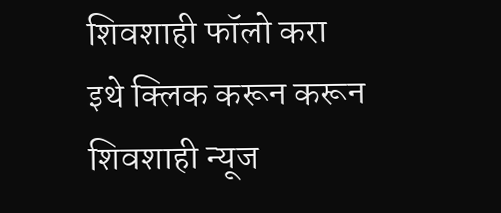शिवशाही फॉलो करा
इथे क्लिक करून करून शिवशाही न्यूज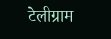टेलीग्राम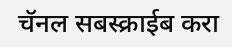चॅनल सबस्क्राईब करा